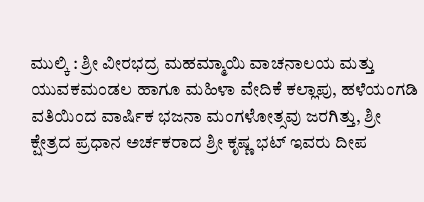ಮುಲ್ಕಿ : ಶ್ರೀ ವೀರಭದ್ರ ಮಹಮ್ಮಾಯಿ ವಾಚನಾಲಯ ಮತ್ತು ಯುವಕಮಂಡಲ ಹಾಗೂ ಮಹಿಳಾ ವೇದಿಕೆ ಕಲ್ಲಾಪು, ಹಳೆಯಂಗಡಿ ವತಿಯಿಂದ ವಾರ್ಷಿಕ ಭಜನಾ ಮಂಗಳೋತ್ಸವು ಜರಗಿತ್ತು, ಶ್ರೀ ಕ್ಷೇತ್ರದ ಪ್ರಧಾನ ಅರ್ಚಕರಾದ ಶ್ರೀ ಕೃಷ್ಣ ಭಟ್ ಇವರು ದೀಪ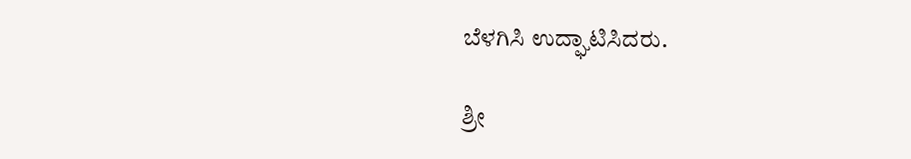ಬೆಳಗಿಸಿ ಉದ್ಘಾಟಿಸಿದರು.

ಶ್ರೀ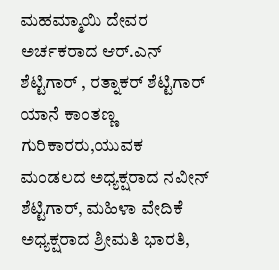ಮಹಮ್ಮಾಯಿ ದೇವರ ಅರ್ಚಕರಾದ ಆರ್.ಎನ್ ಶೆಟ್ಟಿಗಾರ್ , ರತ್ನಾಕರ್ ಶೆಟ್ಟಿಗಾರ್ ಯಾನೆ ಕಾಂತಣ್ಣ ಗುರಿಕಾರರು,ಯುವಕ ಮಂಡಲದ ಅಧ್ಯಕ್ಷರಾದ ನವೀನ್ ಶೆಟ್ಟಿಗಾರ್, ಮಹಿಳಾ ವೇದಿಕೆ ಅಧ್ಯಕ್ಷರಾದ ಶ್ರೀಮತಿ ಭಾರತಿ,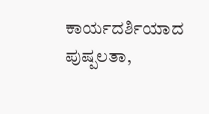ಕಾರ್ಯದರ್ಶಿಯಾದ ಪುಷ್ಪಲತಾ,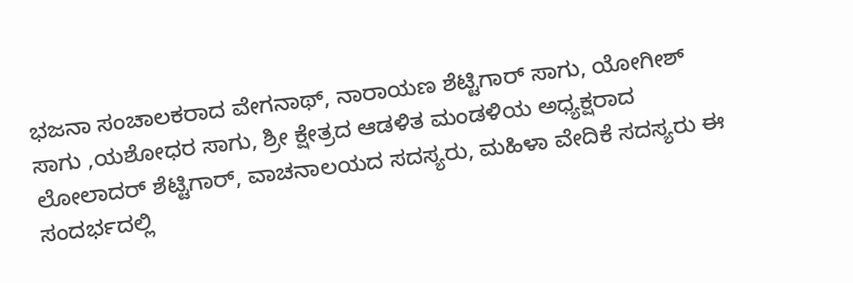ಭಜನಾ ಸಂಚಾಲಕರಾದ ವೇಗನಾಥ್, ನಾರಾಯಣ ಶೆಟ್ಟಿಗಾರ್ ಸಾಗು, ಯೋಗೀಶ್ ಸಾಗು ,ಯಶೋಧರ ಸಾಗು, ಶ್ರೀ ಕ್ಷೇತ್ರದ ಆಡಳಿತ ಮಂಡಳಿಯ ಅಧ್ಯಕ್ಷರಾದ ಲೋಲಾದರ್ ಶೆಟ್ಟಿಗಾರ್, ವಾಚನಾಲಯದ ಸದಸ್ಯರು, ಮಹಿಳಾ ವೇದಿಕೆ ಸದಸ್ಯರು ಈ ಸಂದರ್ಭದಲ್ಲಿ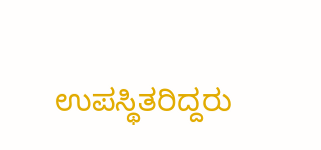ಉಪಸ್ಥಿತರಿದ್ದರು